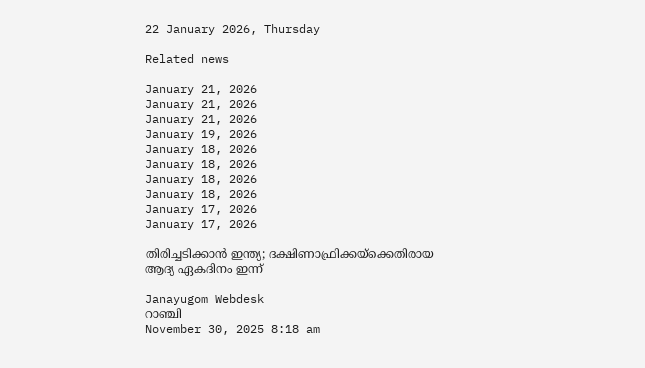22 January 2026, Thursday

Related news

January 21, 2026
January 21, 2026
January 21, 2026
January 19, 2026
January 18, 2026
January 18, 2026
January 18, 2026
January 18, 2026
January 17, 2026
January 17, 2026

തിരിച്ചടിക്കാന്‍ ഇന്ത്യ; ദക്ഷിണാഫ്രിക്കയ്ക്കെതിരായ ആദ്യ ഏകദിനം ഇന്ന്

Janayugom Webdesk
റാഞ്ചി
November 30, 2025 8:18 am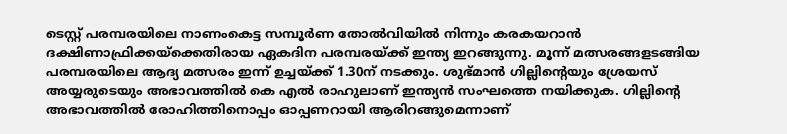ടെസ്റ്റ് പരമ്പരയിലെ നാണംകെട്ട സമ്പൂര്‍ണ തോല്‍വിയില്‍ നിന്നും കരകയറാന്‍ ദക്ഷിണാഫ്രിക്കയ്ക്കെതിരായ ഏകദിന പരമ്പരയ്ക്ക് ഇന്ത്യ ഇറങ്ങുന്നു. മൂന്ന് മത്സരങ്ങളടങ്ങിയ പരമ്പരയിലെ ആദ്യ മത്സരം ഇന്ന് ഉച്ചയ്ക്ക് 1.30ന് നടക്കും. ശുഭ്മാന്‍ ഗില്ലിന്റെയും ശ്രേയസ് അയ്യരുടെയും അഭാവത്തില്‍ കെ എല്‍ രാഹുലാണ് ഇന്ത്യന്‍ സംഘത്തെ നയിക്കുക. ഗില്ലിന്റെ അഭാവത്തില്‍ രോഹിത്തിനൊപ്പം ഓപ്പണറായി ആരിറങ്ങുമെന്നാണ്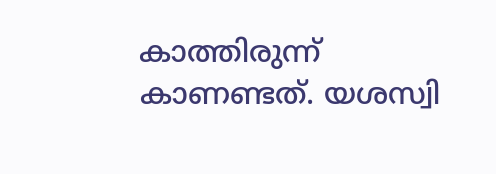കാത്തിരുന്ന് കാണണ്ടത്. യശസ്വി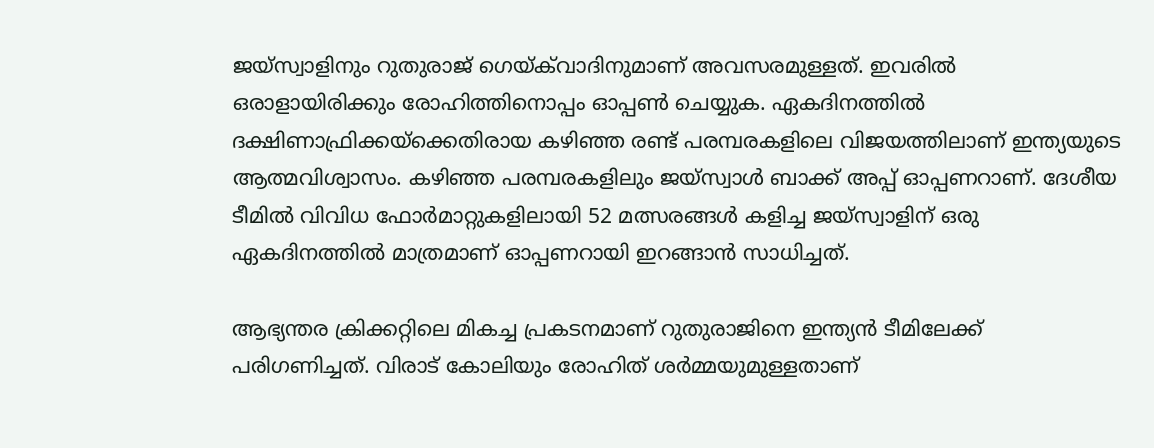ജയ്സ്വാളിനും റുതുരാജ് ഗെയ്‌ക്‌വാദിനുമാണ് അവസരമുള്ളത്. ഇവരില്‍ ഒരാളായിരിക്കും രോഹിത്തിനൊപ്പം ഓപ്പണ്‍ ചെയ്യുക. ഏകദിനത്തിൽ ദക്ഷിണാഫ്രിക്കയ്ക്കെതിരായ കഴിഞ്ഞ രണ്ട് പരമ്പരകളിലെ വിജയത്തിലാണ് ഇന്ത്യയുടെ ആത്മവിശ്വാസം. കഴിഞ്ഞ പരമ്പരകളിലും ജയ്സ്വാള്‍ ബാക്ക് അപ്പ് ഓപ്പണറാണ്. ദേശീയ ടീമില്‍ വിവിധ ഫോര്‍മാറ്റുകളിലായി 52 മത്സരങ്ങള്‍ കളിച്ച ജയ്സ്വാളിന് ഒരു ഏകദിനത്തില്‍ മാത്രമാണ് ഓപ്പണറായി ഇറങ്ങാന്‍ സാധിച്ചത്.

ആഭ്യന്തര ക്രിക്കറ്റിലെ മികച്ച പ്രകടനമാണ് റുതുരാജിനെ ഇന്ത്യന്‍ ടീമിലേക്ക് പരിഗണിച്ചത്. വിരാട് കോലിയും രോഹിത് ശര്‍മ്മയുമുള്ളതാണ്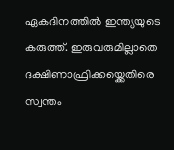ഏകദിനത്തില്‍ ഇന്ത്യയുടെ കരുത്ത്. ഇരുവരുമില്ലാതെ ദക്ഷിണാഫ്രിക്കയ്ക്കെതിരെ സ്വന്തം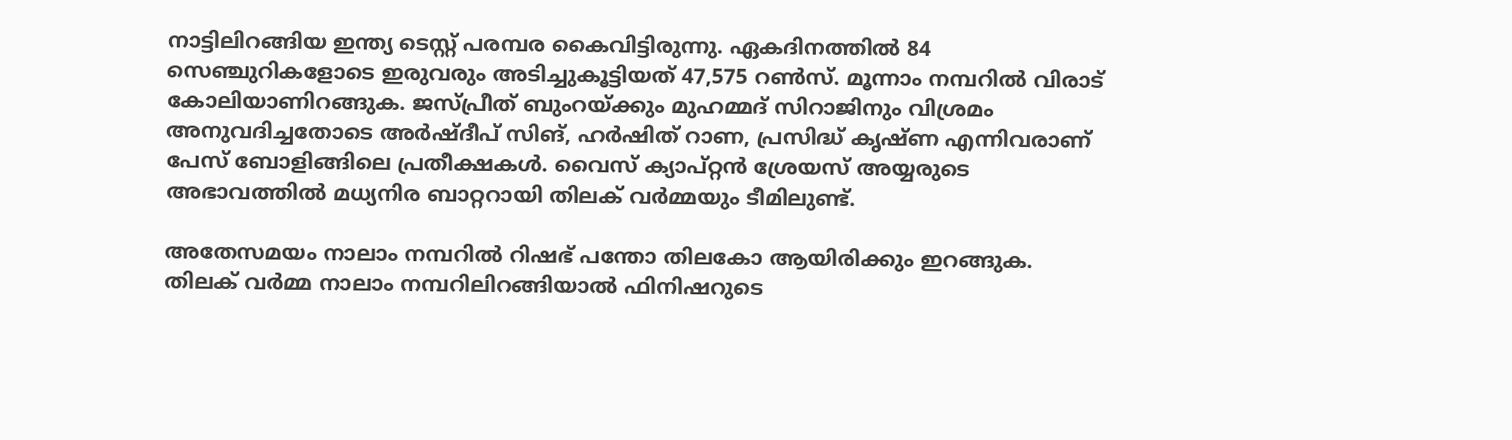നാട്ടിലിറങ്ങിയ ഇന്ത്യ ടെസ്റ്റ് പരമ്പര കൈവിട്ടിരുന്നു. ഏകദിനത്തില്‍ 84 സെഞ്ചുറികളോടെ ഇരുവരും അടിച്ചുകൂട്ടിയത് 47,575 റണ്‍സ്. മൂന്നാം നമ്പറില്‍ വിരാട് കോലിയാണിറങ്ങുക. ജസ്പ്രീത് ബുംറയ്ക്കും മുഹമ്മദ് സിറാജിനും വിശ്രമം അനുവദിച്ചതോടെ അർഷ്‍ദീപ് സിങ്, ഹർഷിത് റാണ, പ്രസിദ്ധ് കൃഷ്ണ എന്നിവരാണ് പേസ് ബോളിങ്ങിലെ പ്രതീക്ഷകൾ. വൈസ് ക്യാപ്റ്റൻ ശ്രേയസ് അയ്യരുടെ അഭാവത്തിൽ മധ്യനിര ബാറ്ററായി തിലക് വർമ്മയും ടീമിലുണ്ട്.

അതേസമയം നാലാം നമ്പറില്‍ റിഷഭ് പന്തോ തിലകോ ആയിരിക്കും ഇറങ്ങുക. തിലക് വര്‍മ്മ നാലാം നമ്പറിലിറങ്ങിയാല്‍ ഫിനിഷറുടെ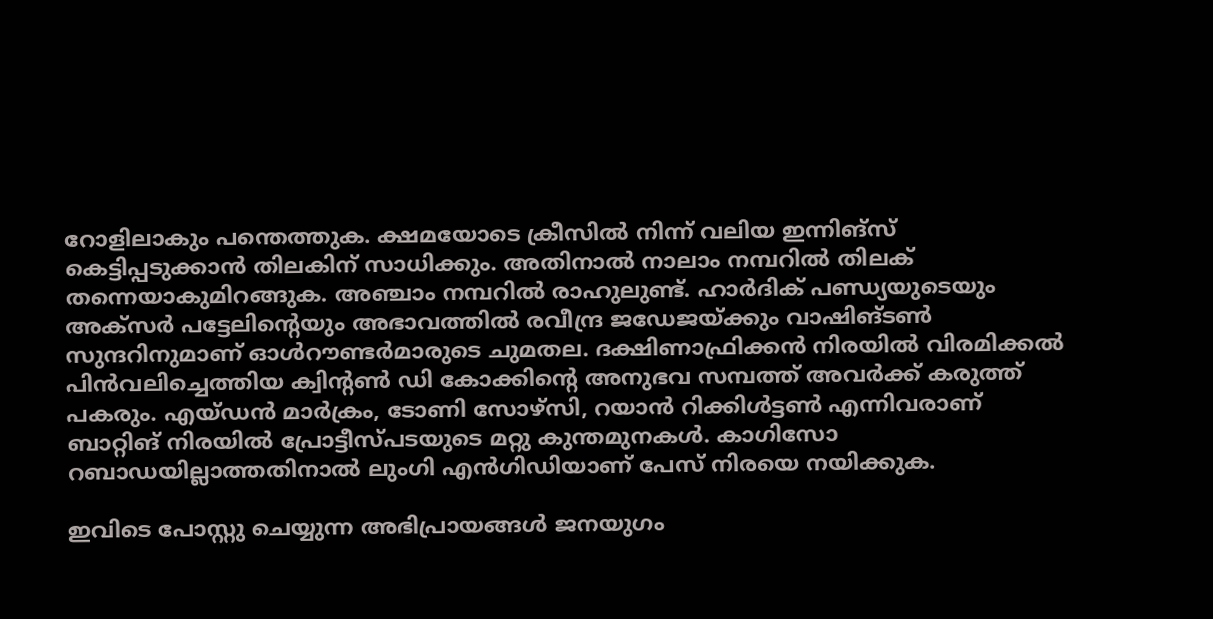റോളിലാകും പന്തെത്തുക. ക്ഷമയോടെ ക്രീസില്‍ നിന്ന് വലിയ ഇന്നിങ്സ് കെട്ടിപ്പടുക്കാന്‍ തിലകിന് സാധിക്കും. അതിനാല്‍ നാലാം നമ്പറില്‍ തിലക് തന്നെയാകുമിറങ്ങുക. അഞ്ചാം നമ്പറില്‍ രാഹുലുണ്ട്. ഹാര്‍ദിക് പണ്ഡ്യയുടെയും അക്‌സര്‍ പട്ടേലിന്റെയും അഭാവത്തില്‍ രവീന്ദ്ര ജഡേജയ്ക്കും വാഷിങ്ടണ്‍ സുന്ദറിനുമാണ് ഓള്‍റൗണ്ടര്‍മാരുടെ ചുമതല. ദക്ഷിണാഫ്രിക്കന്‍ നിരയില്‍ വിരമിക്കല്‍ പിന്‍വലിച്ചെത്തിയ ക്വിന്റണ്‍ ഡി കോക്കിന്റെ അനുഭവ സമ്പത്ത് അവര്‍ക്ക് കരുത്ത് പകരും. എയ്ഡന്‍ മാര്‍ക്രം, ടോണി സോഴ്സി, റയാന്‍ റിക്കിള്‍ട്ടണ്‍ എന്നിവരാണ് ബാറ്റിങ് നിരയില്‍ പ്രോട്ടീസ്‌പടയുടെ മറ്റു കുന്തമുനകള്‍. കാഗിസോ റബാഡയില്ലാത്തതിനാല്‍ ലുംഗി എന്‍ഗിഡിയാണ് പേസ് നിരയെ നയിക്കുക.

ഇവിടെ പോസ്റ്റു ചെയ്യുന്ന അഭിപ്രായങ്ങള്‍ ജനയുഗം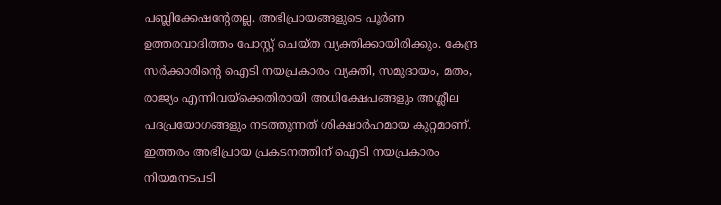പബ്ലിക്കേഷന്റേതല്ല. അഭിപ്രായങ്ങളുടെ പൂര്‍ണ ഉത്തരവാദിത്തം പോസ്റ്റ് ചെയ്ത വ്യക്തിക്കായിരിക്കും. കേന്ദ്ര സര്‍ക്കാരിന്റെ ഐടി നയപ്രകാരം വ്യക്തി, സമുദായം, മതം, രാജ്യം എന്നിവയ്‌ക്കെതിരായി അധിക്ഷേപങ്ങളും അശ്ലീല പദപ്രയോഗങ്ങളും നടത്തുന്നത് ശിക്ഷാര്‍ഹമായ കുറ്റമാണ്. ഇത്തരം അഭിപ്രായ പ്രകടനത്തിന് ഐടി നയപ്രകാരം നിയമനടപടി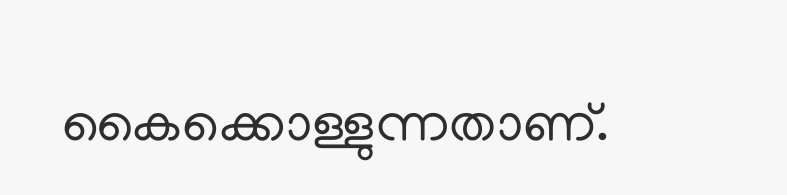കൈക്കൊള്ളുന്നതാണ്.